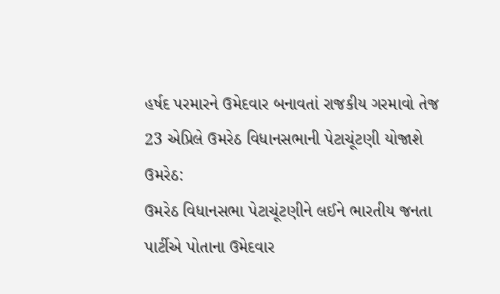હર્ષદ પરમારને ઉમેદવાર બનાવતાં રાજકીય ગરમાવો તેજ
23 એપ્રિલે ઉમરેઠ વિધાનસભાની પેટાચૂંટણી યોજાશે
ઉમરેઠ:
ઉમરેઠ વિધાનસભા પેટાચૂંટણીને લઈને ભારતીય જનતા પાર્ટીએ પોતાના ઉમેદવાર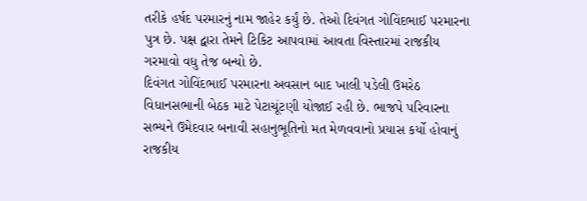તરીકે હર્ષદ પરમારનું નામ જાહેર કર્યું છે. તેઓ દિવંગત ગોવિંદભાઈ પરમારના પુત્ર છે. પક્ષ દ્વારા તેમને ટિકિટ આપવામાં આવતા વિસ્તારમાં રાજકીય ગરમાવો વધુ તેજ બન્યો છે.
દિવંગત ગોવિંદભાઈ પરમારના અવસાન બાદ ખાલી પડેલી ઉમરેઠ વિધાનસભાની બેઠક માટે પેટાચૂંટણી યોજાઈ રહી છે. ભાજપે પરિવારના સભ્યને ઉમેદવાર બનાવી સહાનુભૂતિનો મત મેળવવાનો પ્રયાસ કર્યો હોવાનું રાજકીય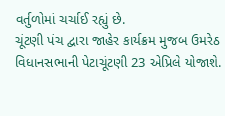વર્તુળોમાં ચર્ચાઈ રહ્યું છે.
ચૂંટણી પંચ દ્વારા જાહેર કાર્યક્રમ મુજબ ઉમરેઠ વિધાનસભાની પેટાચૂંટણી 23 એપ્રિલે યોજાશે.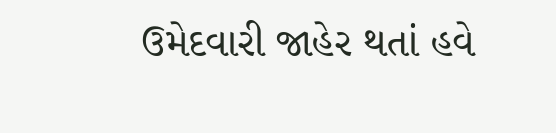ઉમેદવારી જાહેર થતાં હવે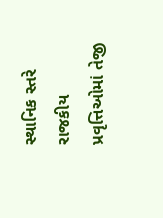સ્થાનિક સ્તરે રાજકીય પ્રવૃત્તિઓમાં તેજી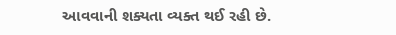આવવાની શક્યતા વ્યક્ત થઈ રહી છે.